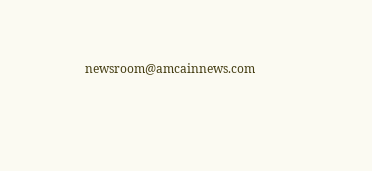newsroom@amcainnews.com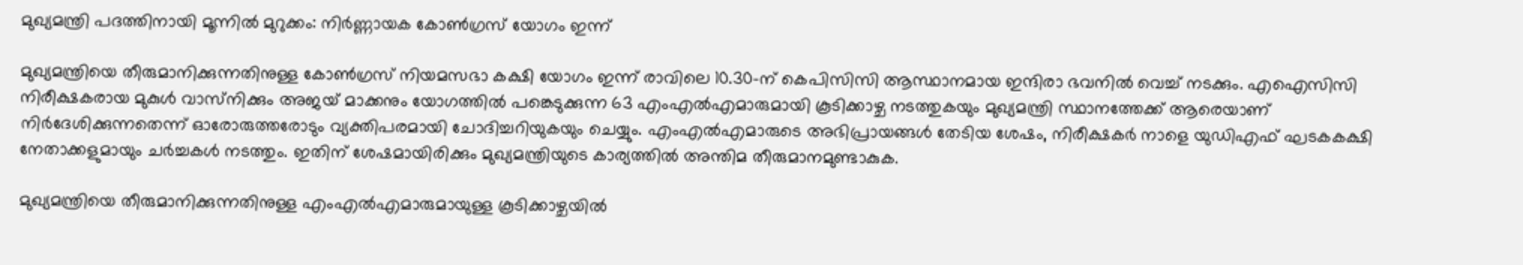മുഖ്യമന്ത്രി പദത്തിനായി മൂന്നിൽ മുറുക്കം: നിർണ്ണായക കോൺഗ്രസ് യോഗം ഇന്ന്

മുഖ്യമന്ത്രിയെ തീരുമാനിക്കുന്നതിനുള്ള കോൺഗ്രസ് നിയമസഭാ കക്ഷി യോഗം ഇന്ന് രാവിലെ 10.30-ന് കെപിസിസി ആസ്ഥാനമായ ഇന്ദിരാ ഭവനിൽ വെച്ച് നടക്കും. എഐസിസി നിരീക്ഷകരായ മുകുൾ വാസ്‌നിക്കും അജയ് മാക്കനും യോഗത്തിൽ പങ്കെടുക്കുന്ന 63 എംഎൽഎമാരുമായി കൂടിക്കാഴ്ച നടത്തുകയും മുഖ്യമന്ത്രി സ്ഥാനത്തേക്ക് ആരെയാണ് നിർദേശിക്കുന്നതെന്ന് ഓരോരുത്തരോടും വ്യക്തിപരമായി ചോദിച്ചറിയുകയും ചെയ്യും. എംഎൽഎമാരുടെ അഭിപ്രായങ്ങൾ തേടിയ ശേഷം, നിരീക്ഷകർ നാളെ യുഡിഎഫ് ഘടകകക്ഷി നേതാക്കളുമായും ചർച്ചകൾ നടത്തും. ഇതിന് ശേഷമായിരിക്കും മുഖ്യമന്ത്രിയുടെ കാര്യത്തിൽ അന്തിമ തീരുമാനമുണ്ടാകുക.

മുഖ്യമന്ത്രിയെ തീരുമാനിക്കുന്നതിനുള്ള എംഎൽഎമാരുമായുള്ള കൂടിക്കാഴ്ചയിൽ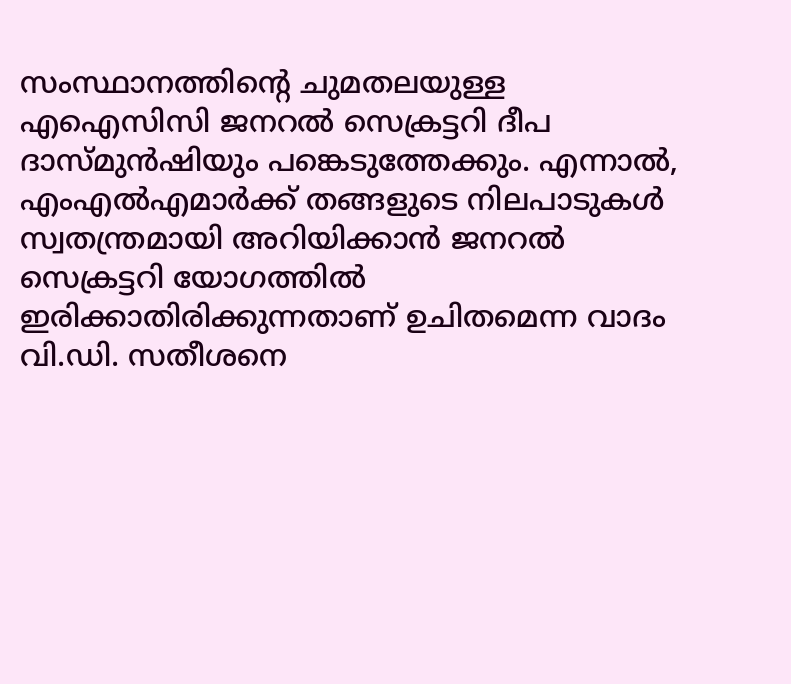സംസ്ഥാനത്തിന്റെ ചുമതലയുള്ള എഐസിസി ജനറൽ സെക്രട്ടറി ദീപ ദാസ്‌മുൻഷിയും പങ്കെടുത്തേക്കും. എന്നാൽ, എംഎൽഎമാർക്ക് തങ്ങളുടെ നിലപാടുകൾ സ്വതന്ത്രമായി അറിയിക്കാൻ ജനറൽ സെക്രട്ടറി യോഗത്തിൽ ഇരിക്കാതിരിക്കുന്നതാണ് ഉചിതമെന്ന വാദം വി.ഡി. സതീശനെ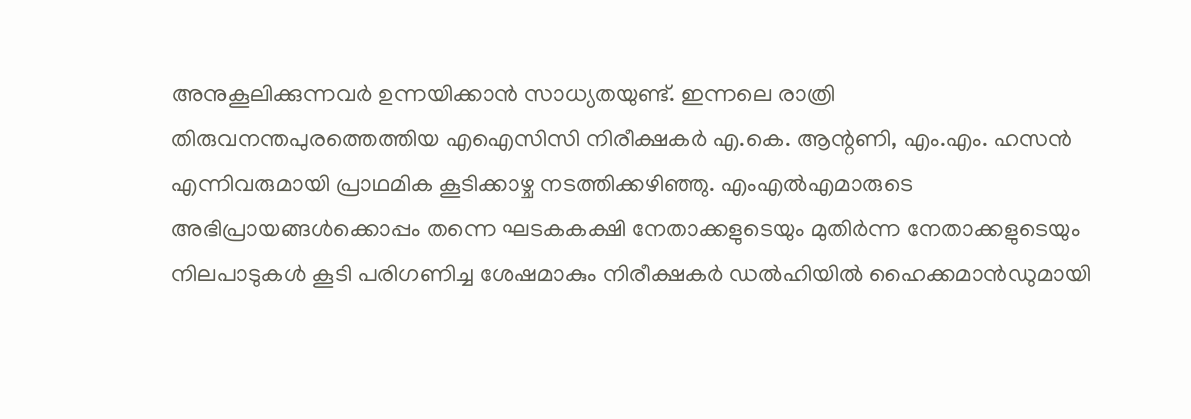അനുകൂലിക്കുന്നവർ ഉന്നയിക്കാൻ സാധ്യതയുണ്ട്. ഇന്നലെ രാത്രി തിരുവനന്തപുരത്തെത്തിയ എഐസിസി നിരീക്ഷകർ എ.കെ. ആന്റണി, എം.എം. ഹസൻ എന്നിവരുമായി പ്രാഥമിക കൂടിക്കാഴ്ച നടത്തിക്കഴിഞ്ഞു. എംഎൽഎമാരുടെ അഭിപ്രായങ്ങൾക്കൊപ്പം തന്നെ ഘടകകക്ഷി നേതാക്കളുടെയും മുതിർന്ന നേതാക്കളുടെയും നിലപാടുകൾ കൂടി പരിഗണിച്ച ശേഷമാകും നിരീക്ഷകർ ഡൽഹിയിൽ ഹൈക്കമാൻഡുമായി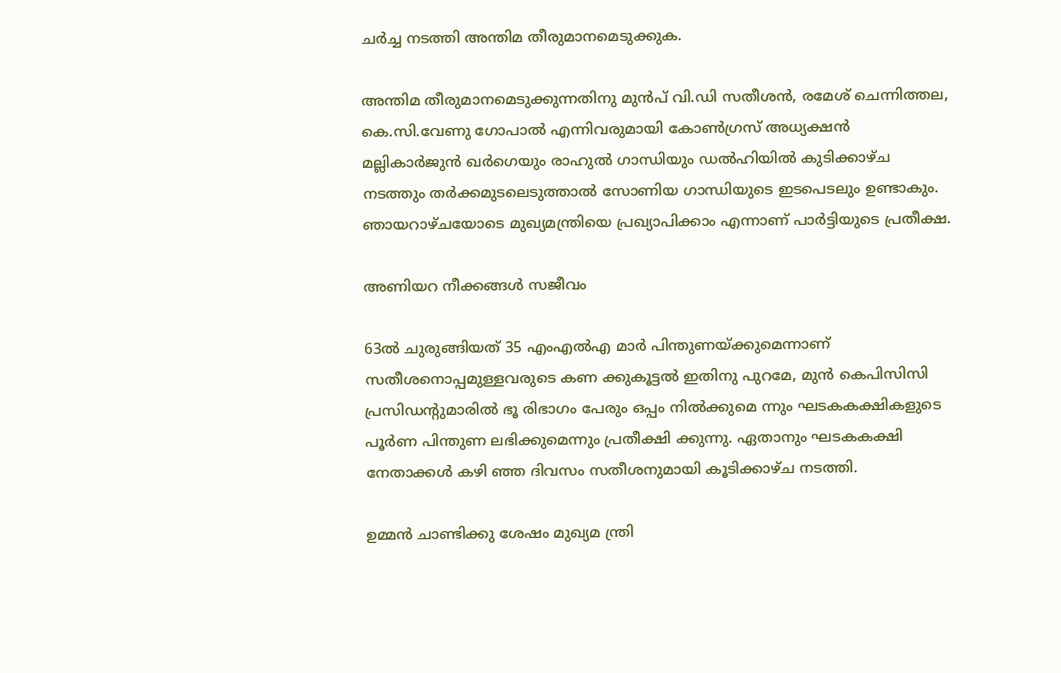ചർച്ച നടത്തി അന്തിമ തീരുമാനമെടുക്കുക.

അന്തിമ തീരുമാനമെടുക്കുന്നതിനു മുൻപ് വി.ഡി സതീശൻ, രമേശ് ചെന്നിത്തല, കെ.സി.വേണു ഗോപാൽ എന്നിവരുമായി കോൺഗ്രസ് അധ്യക്ഷൻ മല്ലികാർജുൻ ഖർഗെയും രാഹുൽ ഗാന്ധിയും ഡൽഹിയിൽ കുടിക്കാഴ്ച നടത്തും തർക്കമുടലെടുത്താൽ സോണിയ ഗാന്ധിയുടെ ഇടപെടലും ഉണ്ടാകും. ഞായറാഴ്ചയോടെ മുഖ്യമന്ത്രിയെ പ്രഖ്യാപിക്കാം എന്നാണ്‌ പാർട്ടിയുടെ പ്രതീക്ഷ.

അണിയറ നീക്കങ്ങൾ സജീവം

63ൽ ചുരുങ്ങിയത് 35 എംഎൽഎ മാർ പിന്തുണയ്ക്കുമെന്നാണ് സതീശനൊപ്പമുള്ളവരുടെ കണ ക്കുകൂട്ടൽ ഇതിനു പുറമേ, മുൻ കെപിസിസി പ്രസിഡന്റുമാരിൽ ഭൂ രിഭാഗം പേരും ഒപ്പം നിൽക്കുമെ ന്നും ഘടകകക്ഷികളുടെ പൂർണ പിന്തുണ ലഭിക്കുമെന്നും പ്രതീക്ഷി ക്കുന്നു. ഏതാനും ഘടകകക്ഷി നേതാക്കൾ കഴി ഞ്ഞ ദിവസം സതീശനുമായി കൂടിക്കാഴ്ച നടത്തി.

ഉമ്മൻ ചാണ്ടിക്കു ശേഷം മുഖ്യമ ന്ത്രി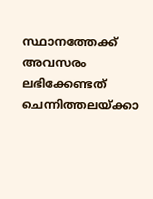സ്ഥാനത്തേക്ക് അവസരം ലഭിക്കേണ്ടത് ചെന്നിത്തലയ്ക്കാ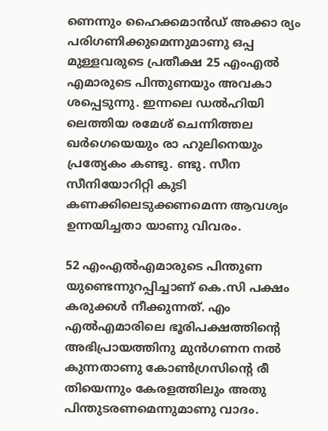ണെന്നും ഹൈക്കമാൻഡ് അക്കാ ര്യം പരിഗണിക്കുമെന്നുമാണു ഒപ്പ മുള്ളവരുടെ പ്രതീക്ഷ 25 എംഎൽ എമാരുടെ പിന്തുണയും അവകാ ശപ്പെടുന്നു. ഇന്നലെ ഡൽഹിയി ലെത്തിയ രമേശ് ചെന്നിത്തല ഖർഗെയെയും രാ ഹുലിനെയും പ്രത്യേകം കണ്ടു. ണ്ടു. സീന സീനിയോറിറ്റി കുടി കണക്കിലെടുക്കണമെന്ന ആവശ്യം ഉന്നയിച്ചതാ യാണു വിവരം.

52 എംഎൽഎമാരുടെ പിന്തുണ യുണ്ടെന്നുറപ്പിച്ചാണ് കെ.സി പക്ഷം കരുക്കൾ നീക്കുന്നത്. എം എൽഎമാരിലെ ഭൂരിപക്ഷത്തിന്റെ അഭിപ്രായത്തിനു മുൻഗണന നൽ കുന്നതാണു കോൺഗ്രസിന്റെ രീ തിയെന്നും കേരളത്തിലും അതു പിന്തുടരണമെന്നുമാണു വാദം.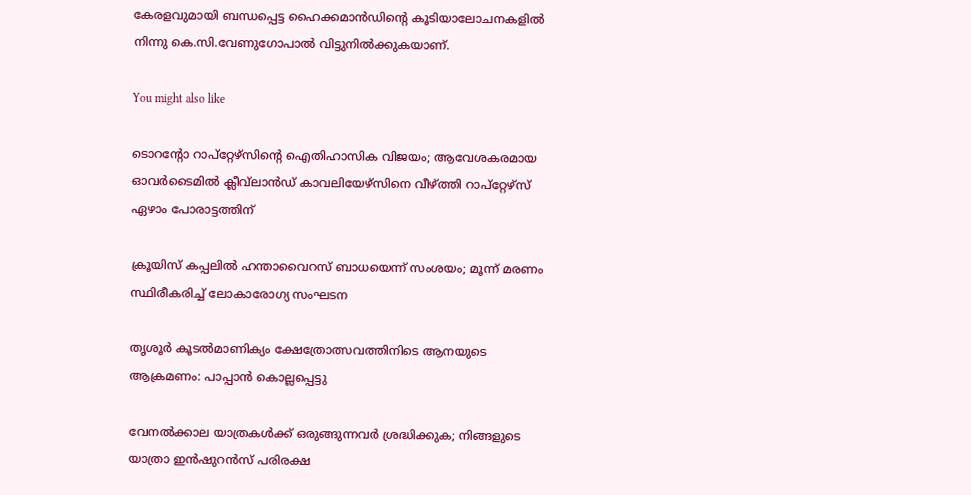കേരളവുമായി ബന്ധപ്പെട്ട ഹൈക്കമാൻഡിന്റെ കൂടിയാലോചനകളിൽ നിന്നു കെ.സി.വേണുഗോപാൽ വിട്ടുനിൽക്കുകയാണ്.

You might also like

ടൊറന്റോ റാപ്‌റ്റേഴ്സിന്റെ ഐതിഹാസിക വിജയം; ആവേശകരമായ ഓവർടൈമിൽ ക്ലീവ്‌ലാൻഡ് കാവലിയേഴ്‌സിനെ വീഴ്ത്തി റാപ്‌റ്റേഴ്സ് ഏഴാം പോരാട്ടത്തിന്

ക്രൂയിസ് കപ്പലിൽ ഹന്താവൈറസ് ബാധയെന്ന് സംശയം; മൂന്ന് മരണം സ്ഥിരീകരിച്ച് ലോകാരോഗ്യ സംഘടന

തൃശൂർ കൂടൽമാണിക്യം ക്ഷേത്രോത്സവത്തിനിടെ ആനയുടെ ആക്രമണം: പാപ്പാൻ കൊല്ലപ്പെട്ടു

വേനൽക്കാല യാത്രകൾക്ക് ഒരുങ്ങുന്നവർ ശ്രദ്ധിക്കുക; നിങ്ങളുടെ യാത്രാ ഇൻഷുറൻസ് പരിരക്ഷ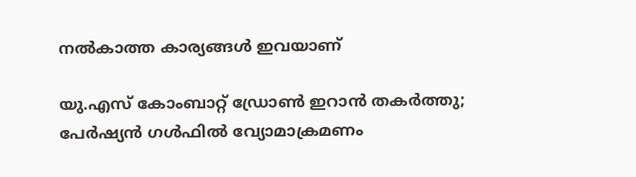നൽകാത്ത കാര്യങ്ങൾ ഇവയാണ്

യു.എസ് കോംബാറ്റ് ഡ്രോൺ ഇറാൻ തകർത്തു; പേർഷ്യൻ ഗൾഫിൽ വ്യോമാക്രമണം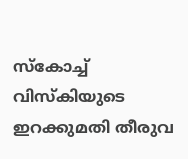സ്‌കോച്ച് വിസ്‌കിയുടെ ഇറക്കുമതി തീരുവ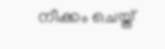നീക്കം ചെയ്ത്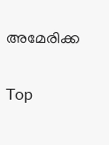അമേരിക്ക

Top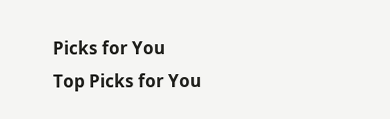Picks for You
Top Picks for You